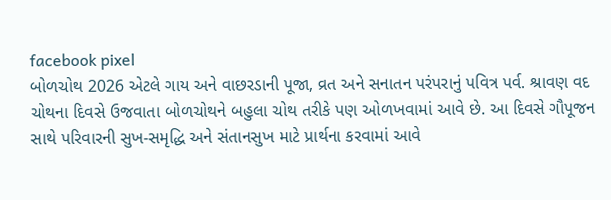facebook pixel
બોળચોથ 2026 એટલે ગાય અને વાછરડાની પૂજા, વ્રત અને સનાતન પરંપરાનું પવિત્ર પર્વ. શ્રાવણ વદ ચોથના દિવસે ઉજવાતા બોળચોથને બહુલા ચોથ તરીકે પણ ઓળખવામાં આવે છે. આ દિવસે ગૌપૂજન સાથે પરિવારની સુખ-સમૃદ્ધિ અને સંતાનસુખ માટે પ્રાર્થના કરવામાં આવે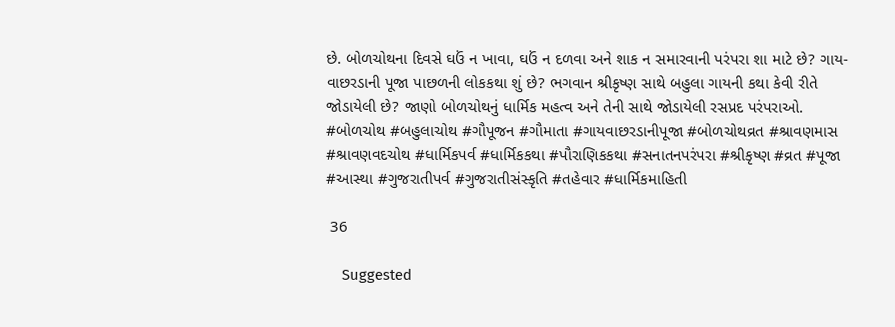છે. બોળચોથના દિવસે ઘઉં ન ખાવા, ઘઉં ન દળવા અને શાક ન સમારવાની પરંપરા શા માટે છે? ગાય-વાછરડાની પૂજા પાછળની લોકકથા શું છે? ભગવાન શ્રીકૃષ્ણ સાથે બહુલા ગાયની કથા કેવી રીતે જોડાયેલી છે? જાણો બોળચોથનું ધાર્મિક મહત્વ અને તેની સાથે જોડાયેલી રસપ્રદ પરંપરાઓ. #બોળચોથ #બહુલાચોથ #ગૌપૂજન #ગૌમાતા #ગાયવાછરડાનીપૂજા #બોળચોથવ્રત #શ્રાવણમાસ #શ્રાવણવદચોથ #ધાર્મિકપર્વ #ધાર્મિકકથા #પૌરાણિકકથા #સનાતનપરંપરા #શ્રીકૃષ્ણ #વ્રત #પૂજા #આસ્થા #ગુજરાતીપર્વ #ગુજરાતીસંસ્કૃતિ #તહેવાર #ધાર્મિકમાહિતી

 36

    Suggested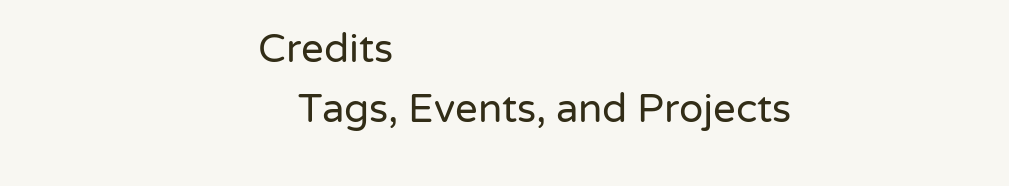Credits
    Tags, Events, and Projects